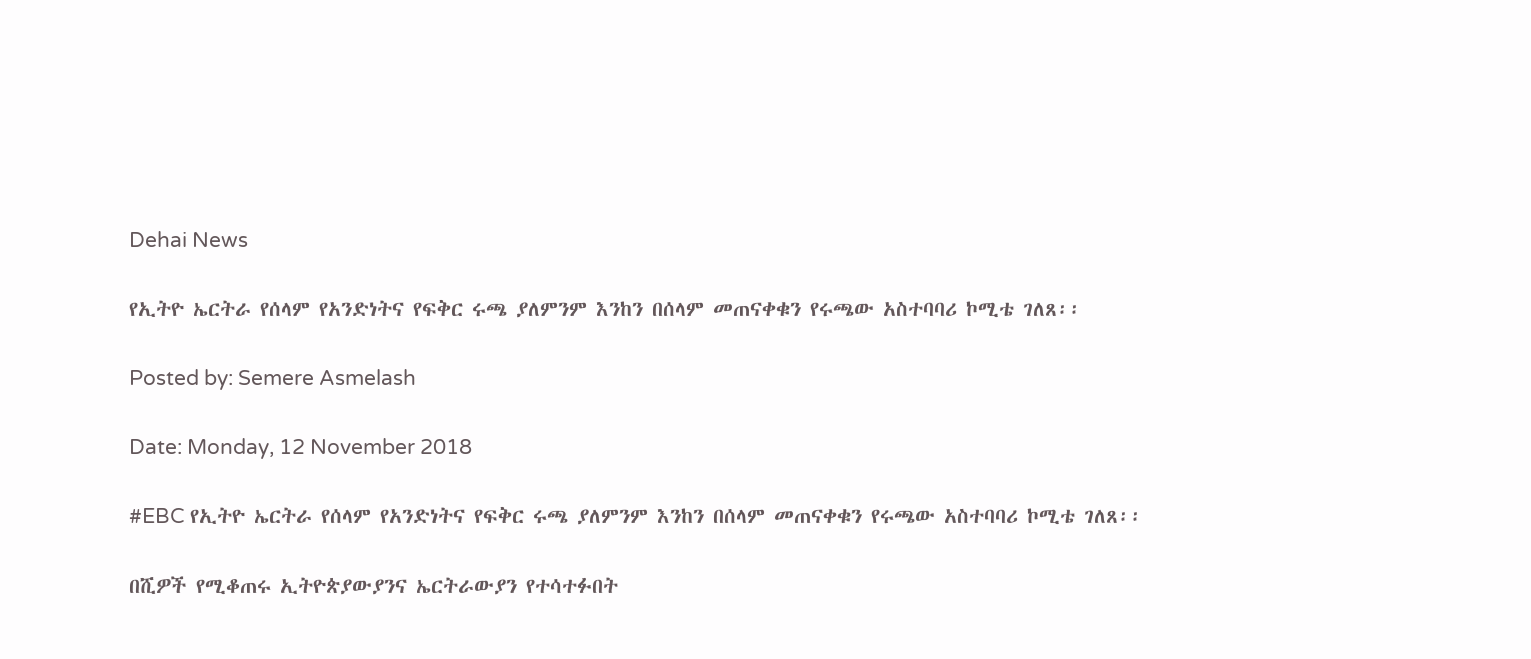Dehai News

የኢትዮ ኤርትራ የሰላም የአንድነትና የፍቅር ሩጫ ያለምንም እንከን በሰላም መጠናቀቁን የሩጫው አስተባባሪ ኮሚቴ ገለጸ፡፡

Posted by: Semere Asmelash

Date: Monday, 12 November 2018

#EBC የኢትዮ ኤርትራ የሰላም የአንድነትና የፍቅር ሩጫ ያለምንም እንከን በሰላም መጠናቀቁን የሩጫው አስተባባሪ ኮሚቴ ገለጸ፡፡

በሺዎች የሚቆጠሩ ኢትዮጵያውያንና ኤርትራውያን የተሳተፉበት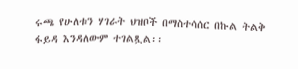ሩጫ የሁለቱን ሃገራት ህዝቦች በማስተሳሰር በኩል ትልቅ ፋይዳ እንዳለውም ተገልጿል፡፡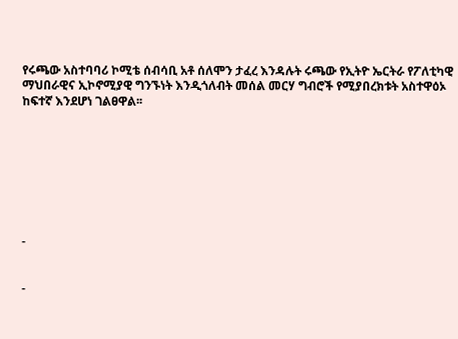የሩጫው አስተባባሪ ኮሚቴ ሰብሳቢ አቶ ሰለሞን ታፈረ እንዳሉት ሩጫው የኢትዮ ኤርትራ የፖለቲካዊ ማህበራዊና ኢኮኖሚያዊ ግንኙነት እንዲጎለብት መሰል መርሃ ግብሮች የሚያበረክቱት አስተዋዕኦ ከፍተኛ እንደሆነ ገልፀዋል፡፡








-


-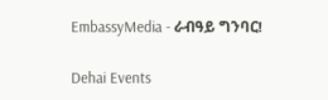EmbassyMedia - ራብዓይ ግንባር!

Dehai Events